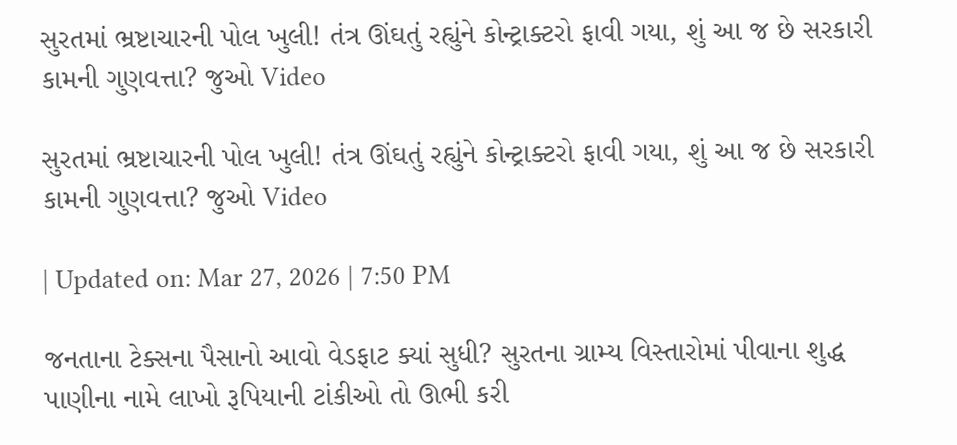સુરતમાં ભ્રષ્ટાચારની પોલ ખુલી! તંત્ર ઊંઘતું રહ્યુંને કોન્ટ્રાક્ટરો ફાવી ગયા, શું આ જ છે સરકારી કામની ગુણવત્તા? જુઓ Video

સુરતમાં ભ્રષ્ટાચારની પોલ ખુલી! તંત્ર ઊંઘતું રહ્યુંને કોન્ટ્રાક્ટરો ફાવી ગયા, શું આ જ છે સરકારી કામની ગુણવત્તા? જુઓ Video

| Updated on: Mar 27, 2026 | 7:50 PM

જનતાના ટેક્સના પૈસાનો આવો વેડફાટ ક્યાં સુધી? સુરતના ગ્રામ્ય વિસ્તારોમાં પીવાના શુદ્ધ પાણીના નામે લાખો રૂપિયાની ટાંકીઓ તો ઊભી કરી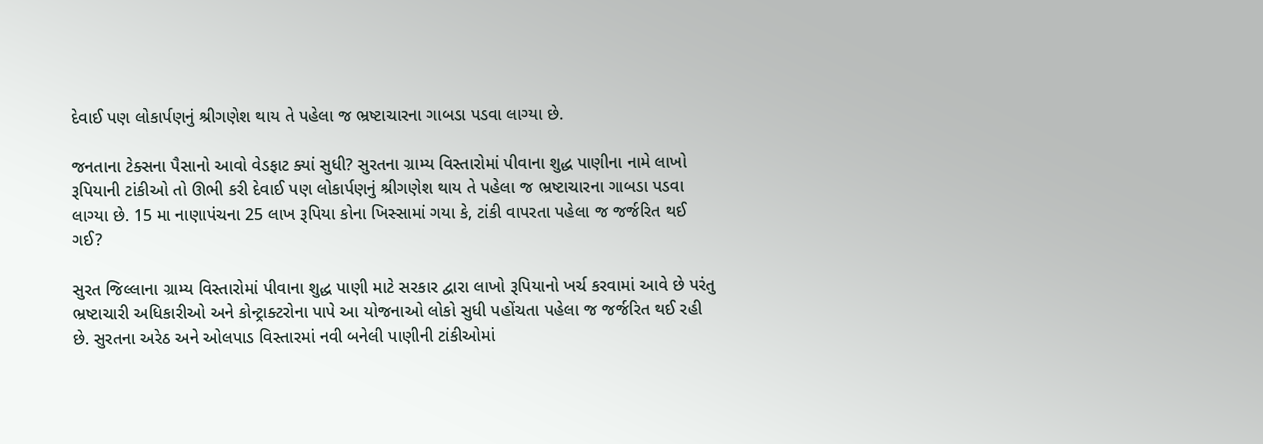દેવાઈ પણ લોકાર્પણનું શ્રીગણેશ થાય તે પહેલા જ ભ્રષ્ટાચારના ગાબડા પડવા લાગ્યા છે.

જનતાના ટેક્સના પૈસાનો આવો વેડફાટ ક્યાં સુધી? સુરતના ગ્રામ્ય વિસ્તારોમાં પીવાના શુદ્ધ પાણીના નામે લાખો રૂપિયાની ટાંકીઓ તો ઊભી કરી દેવાઈ પણ લોકાર્પણનું શ્રીગણેશ થાય તે પહેલા જ ભ્રષ્ટાચારના ગાબડા પડવા લાગ્યા છે. 15 મા નાણાપંચના 25 લાખ રૂપિયા કોના ખિસ્સામાં ગયા કે, ટાંકી વાપરતા પહેલા જ જર્જરિત થઈ ગઈ?

સુરત જિલ્લાના ગ્રામ્ય વિસ્તારોમાં પીવાના શુદ્ધ પાણી માટે સરકાર દ્વારા લાખો રૂપિયાનો ખર્ચ કરવામાં આવે છે પરંતુ ભ્રષ્ટાચારી અધિકારીઓ અને કોન્ટ્રાક્ટરોના પાપે આ યોજનાઓ લોકો સુધી પહોંચતા પહેલા જ જર્જરિત થઈ રહી છે. સુરતના અરેઠ અને ઓલપાડ વિસ્તારમાં નવી બનેલી પાણીની ટાંકીઓમાં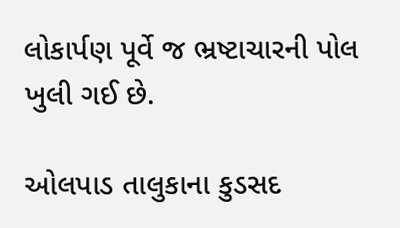લોકાર્પણ પૂર્વે જ ભ્રષ્ટાચારની પોલ ખુલી ગઈ છે.

ઓલપાડ તાલુકાના કુડસદ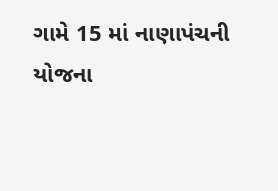ગામે 15 માં નાણાપંચની યોજના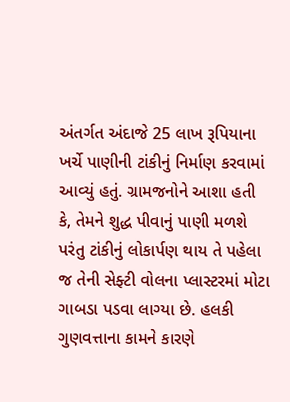અંતર્ગત અંદાજે 25 લાખ રૂપિયાના ખર્ચે પાણીની ટાંકીનું નિર્માણ કરવામાં આવ્યું હતું. ગ્રામજનોને આશા હતી કે, તેમને શુદ્ધ પીવાનું પાણી મળશે પરંતુ ટાંકીનું લોકાર્પણ થાય તે પહેલા જ તેની સેફ્ટી વોલના પ્લાસ્ટરમાં મોટા ગાબડા પડવા લાગ્યા છે. હલકી ગુણવત્તાના કામને કારણે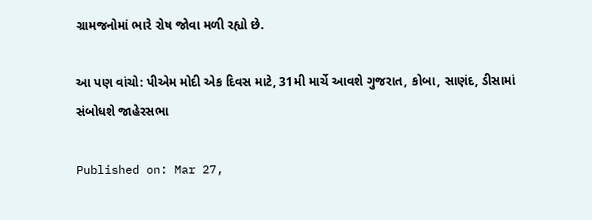ગ્રામજનોમાં ભારે રોષ જોવા મળી રહ્યો છે.

આ પણ વાંચો: પીએમ મોદી એક દિવસ માટે, 31મી માર્ચે આવશે ગુજરાત, કોબા, સાણંદ, ડીસામાં સંબોધશે જાહેરસભા

Published on: Mar 27,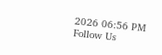2026 06:56 PM
Follow Us